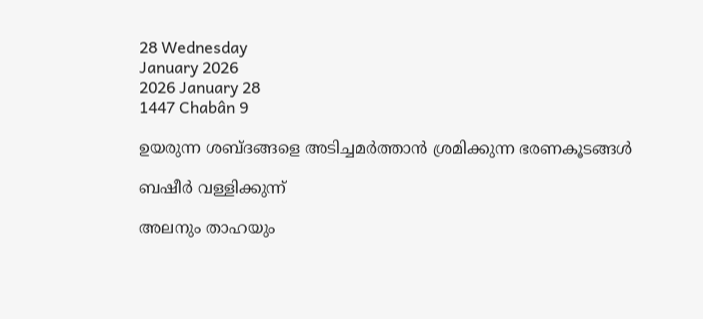28 Wednesday
January 2026
2026 January 28
1447 Chabân 9

ഉയരുന്ന ശബ്ദങ്ങളെ അടിച്ചമര്‍ത്താന്‍ ശ്രമിക്കുന്ന ഭരണകൂടങ്ങള്‍

ബഷീര്‍ വള്ളിക്കുന്ന്

അലനും താഹയും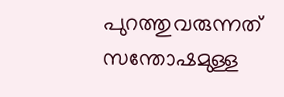പുറത്തുവരുന്നത് സന്തോഷമുള്ള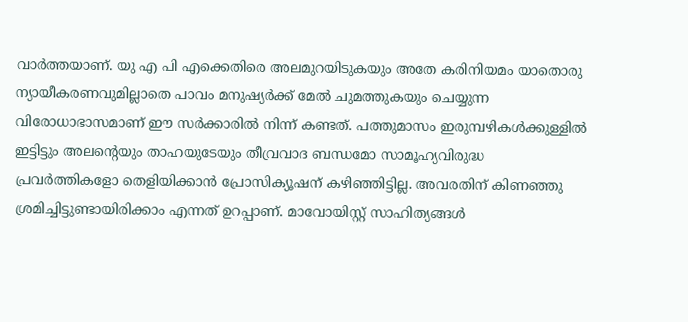വാര്‍ത്തയാണ്. യു എ പി എക്കെതിരെ അലമുറയിടുകയും അതേ കരിനിയമം യാതൊരു ന്യായീകരണവുമില്ലാതെ പാവം മനുഷ്യര്‍ക്ക് മേല്‍ ചുമത്തുകയും ചെയ്യുന്ന വിരോധാഭാസമാണ് ഈ സര്‍ക്കാരില്‍ നിന്ന് കണ്ടത്. പത്തുമാസം ഇരുമ്പഴികള്‍ക്കുള്ളില്‍ ഇട്ടിട്ടും അലന്റെയും താഹയുടേയും തീവ്രവാദ ബന്ധമോ സാമൂഹ്യവിരുദ്ധ പ്രവര്‍ത്തികളോ തെളിയിക്കാന്‍ പ്രോസിക്യൂഷന് കഴിഞ്ഞിട്ടില്ല. അവരതിന് കിണഞ്ഞു ശ്രമിച്ചിട്ടുണ്ടായിരിക്കാം എന്നത് ഉറപ്പാണ്. മാവോയിസ്റ്റ് സാഹിത്യങ്ങള്‍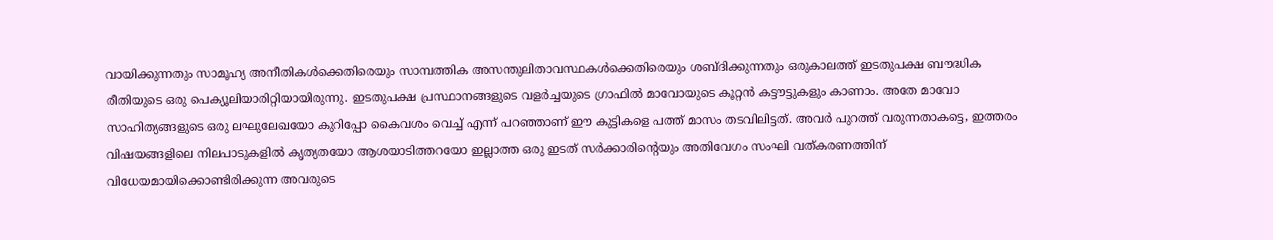വായിക്കുന്നതും സാമൂഹ്യ അനീതികള്‍ക്കെതിരെയും സാമ്പത്തിക അസന്തുലിതാവസ്ഥകള്‍ക്കെതിരെയും ശബ്ദിക്കുന്നതും ഒരുകാലത്ത് ഇടതുപക്ഷ ബൗദ്ധിക രീതിയുടെ ഒരു പെക്യൂലിയാരിറ്റിയായിരുന്നു. ഇടതുപക്ഷ പ്രസ്ഥാനങ്ങളുടെ വളര്‍ച്ചയുടെ ഗ്രാഫില്‍ മാവോയുടെ കൂറ്റന്‍ കട്ടൗട്ടുകളും കാണാം. അതേ മാവോ സാഹിത്യങ്ങളുടെ ഒരു ലഘുലേഖയോ കുറിപ്പോ കൈവശം വെച്ച് എന്ന് പറഞ്ഞാണ് ഈ കുട്ടികളെ പത്ത് മാസം തടവിലിട്ടത്. അവര്‍ പുറത്ത് വരുന്നതാകട്ടെ, ഇത്തരം വിഷയങ്ങളിലെ നിലപാടുകളില്‍ കൃത്യതയോ ആശയാടിത്തറയോ ഇല്ലാത്ത ഒരു ഇടത് സര്‍ക്കാരിന്റെയും അതിവേഗം സംഘി വത്കരണത്തിന് വിധേയമായിക്കൊണ്ടിരിക്കുന്ന അവരുടെ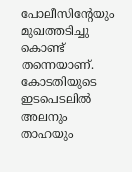പോലീസിന്റേയും മുഖത്തടിച്ചു കൊണ്ട് തന്നെയാണ്. കോടതിയുടെ ഇടപെടലില്‍ അലനും താഹയും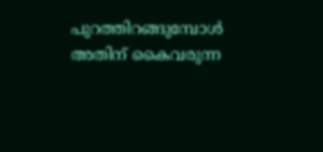പുറത്തിറങ്ങുമ്പോള്‍ അതിന് കൈവരുന്ന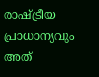രാഷ്ട്രീയ പ്രാധാന്യവും അത്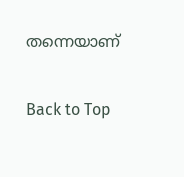തന്നെയാണ്

Back to Top